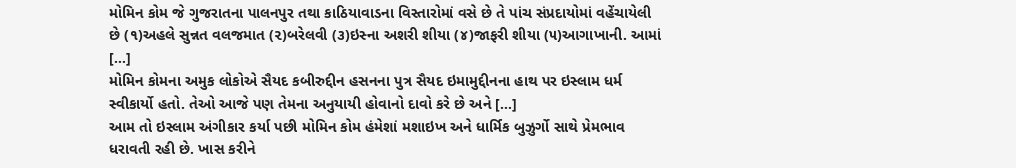મોમિન કોમ જે ગુજરાતના પાલનપુર તથા કાઠિયાવાડના વિસ્તારોમાં વસે છે તે પાંચ સંપ્રદાયોમાં વહેંચાયેલી છે (૧)અહલે સુન્નત વલજમાત (૨)બરેલવી (૩)ઇસ્ના અશરી શીયા (૪)જાફરી શીયા (૫)આગાખાની. આમાં […]
મોમિન કોમના અમુક લોકોએ સૈયદ કબીરુદ્દીન હસનના પુત્ર સૈયદ ઇમામુદ્દીનના હાથ પર ઇસ્લામ ધર્મ સ્વીકાર્યો હતો. તેઓ આજે પણ તેમના અનુયાયી હોવાનો દાવો કરે છે અને […]
આમ તો ઇસ્લામ અંગીકાર કર્યા પછી મોમિન કોમ હંમેશાં મશાઇખ અને ધાર્મિક બુઝુર્ગો સાથે પ્રેમભાવ ધરાવતી રહી છે. ખાસ કરીને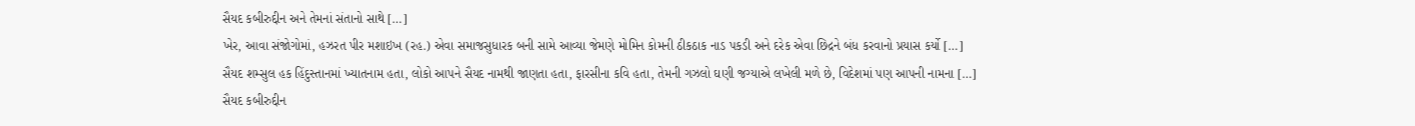સૈયદ કબીરુદ્દીન અને તેમનાં સંતાનો સાથે […]
ખેર, આવા સંજોગોમાં, હઝરત પીર મશાઇખ (રહ.) એવા સમાજસુધારક બની સામે આવ્યા જેમણે મોમિન કોમની ઠીકઠાક નાડ પકડી અને દરેક એવા છિદ્રને બંધ કરવાનો પ્રયાસ કર્યો […]
સૈયદ શમ્સુલ હક હિંદુસ્તાનમાં ખ્યાતનામ હતા, લોકો આપને સૈયદ નામથી જાણતા હતા, ફારસીના કવિ હતા, તેમની ગઝલો ઘણી જગ્યાએ લખેલી મળે છે, વિદેશમાં પણ આપની નામના […]
સૈયદ કબીરુદ્દીન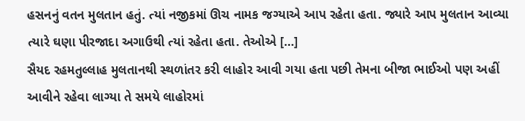હસનનું વતન મુલતાન હતું. ત્યાં નજીકમાં ઊચ નામક જગ્યાએ આપ રહેતા હતા. જ્યારે આપ મુલતાન આવ્યા ત્યારે ઘણા પીરજાદા અગાઉથી ત્યાં રહેતા હતા. તેઓએ […]
સૈયદ રહમતુલ્લાહ મુલતાનથી સ્થળાંતર કરી લાહોર આવી ગયા હતા પછી તેમના બીજા ભાઈઓ પણ અહીં આવીને રહેવા લાગ્યા તે સમયે લાહોરમાં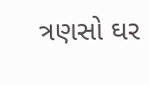ત્રણસો ઘર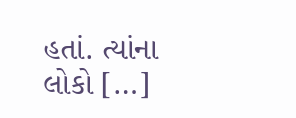હતાં. ત્યાંના લોકો […]